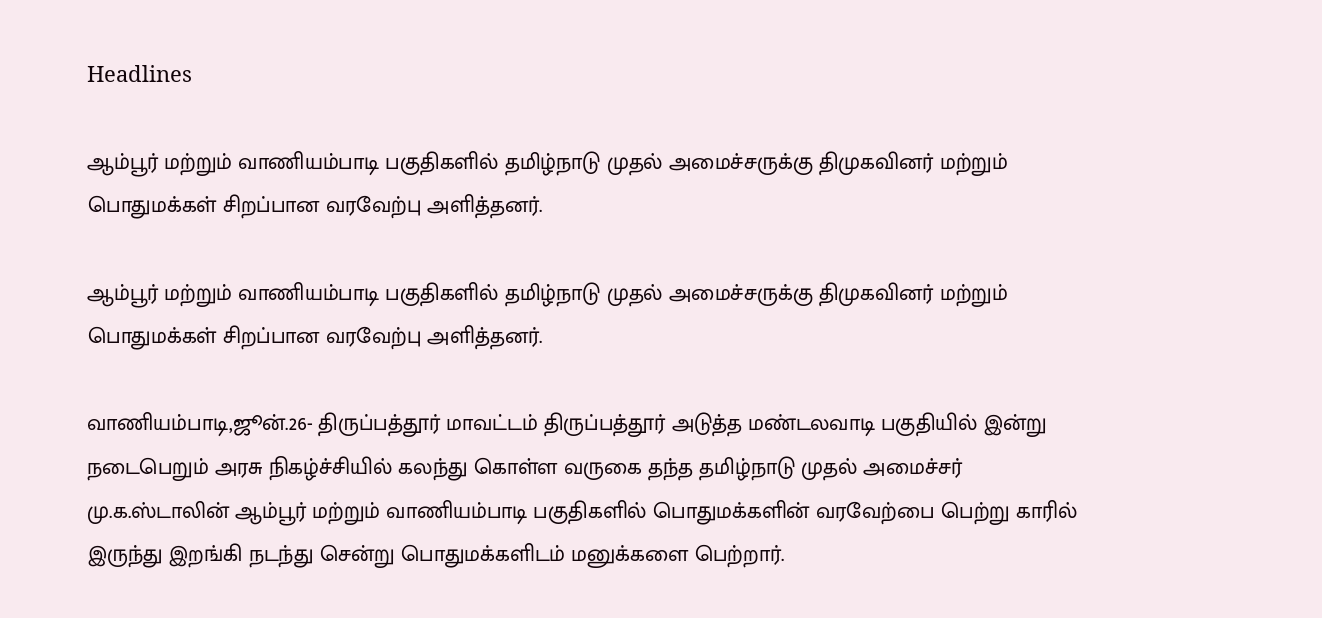Headlines

ஆம்பூர் மற்றும் வாணியம்பாடி பகுதிகளில் தமிழ்நாடு முதல் அமைச்சருக்கு திமுகவினர் மற்றும் பொதுமக்கள் சிறப்பான வரவேற்பு அளித்தனர்.

ஆம்பூர் மற்றும் வாணியம்பாடி பகுதிகளில் தமிழ்நாடு முதல் அமைச்சருக்கு திமுகவினர் மற்றும் பொதுமக்கள் சிறப்பான வரவேற்பு அளித்தனர்.

வாணியம்பாடி,ஜூன்.26- திருப்பத்தூர் மாவட்டம் திருப்பத்தூர் அடுத்த மண்டலவாடி பகுதியில் இன்று நடைபெறும் அரசு நிகழ்ச்சியில் கலந்து கொள்ள வருகை தந்த தமிழ்நாடு முதல் அமைச்சர் மு.க.ஸ்டாலின் ஆம்பூர் மற்றும் வாணியம்பாடி பகுதிகளில் பொதுமக்களின் வரவேற்பை பெற்று காரில் இருந்து இறங்கி நடந்து சென்று பொதுமக்களிடம் மனுக்களை பெற்றார்.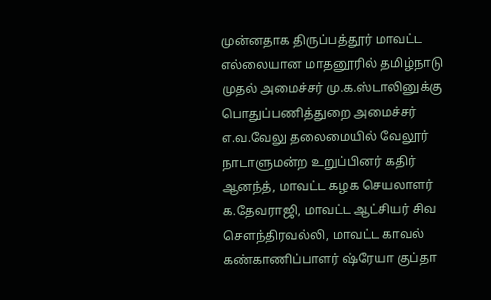முன்னதாக திருப்பத்தூர் மாவட்ட எல்லையான மாதனூரில் தமிழ்நாடு முதல் அமைச்சர் மு.க.ஸ்டாலினுக்கு பொதுப்பணித்துறை அமைச்சர் எ.வ.வேலு தலைமையில் வேலூர் நாடாளுமன்ற உறுப்பினர் கதிர் ஆனந்த், மாவட்ட கழக செயலாளர் க.தேவராஜி, மாவட்ட ஆட்சியர் சிவ சௌந்திரவல்லி, மாவட்ட காவல் கண்காணிப்பாளர் ஷ்ரேயா குப்தா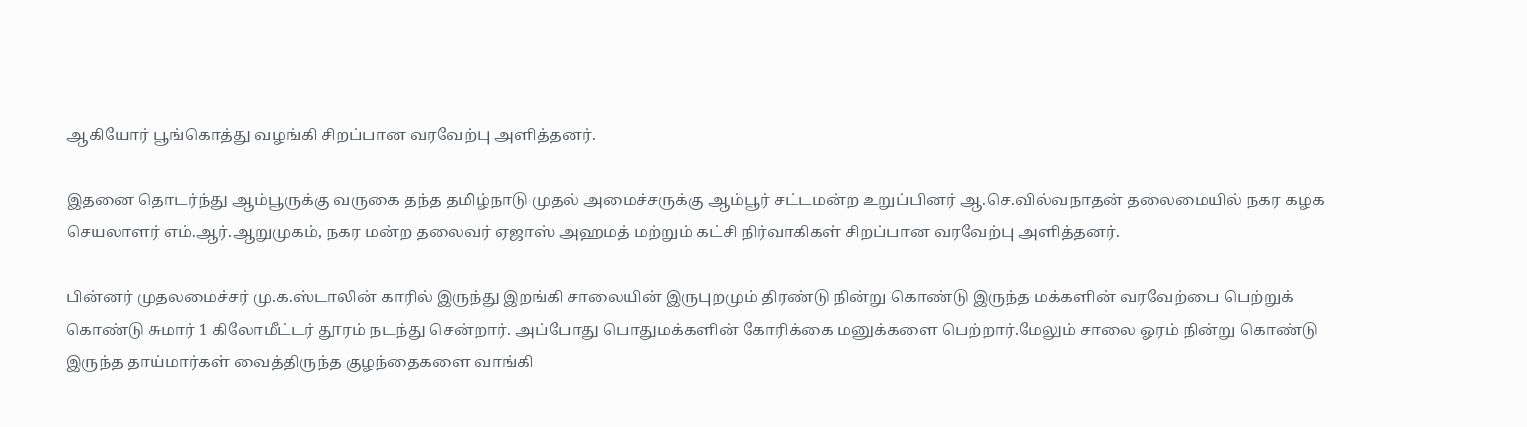ஆகியோர் பூங்கொத்து வழங்கி சிறப்பான வரவேற்பு அளித்தனர்.

இதனை தொடர்ந்து ஆம்பூருக்கு வருகை தந்த தமிழ்நாடு முதல் அமைச்சருக்கு ஆம்பூர் சட்டமன்ற உறுப்பினர் ஆ.செ.வில்வநாதன் தலைமையில் நகர கழக செயலாளர் எம்.ஆர்.ஆறுமுகம், நகர மன்ற தலைவர் ஏஜாஸ் அஹமத் மற்றும் கட்சி நிர்வாகிகள் சிறப்பான வரவேற்பு அளித்தனர்.

பின்னர் முதலமைச்சர் மு.க.ஸ்டாலின் காரில் இருந்து இறங்கி சாலையின் இருபுறமும் திரண்டு நின்று கொண்டு இருந்த மக்களின் வரவேற்பை பெற்றுக் கொண்டு சுமார் 1 கிலோமீட்டர் தூரம் நடந்து சென்றார். அப்போது பொதுமக்களின் கோரிக்கை மனுக்களை பெற்றார்.மேலும் சாலை ஓரம் நின்று கொண்டு இருந்த தாய்மார்கள் வைத்திருந்த குழந்தைகளை வாங்கி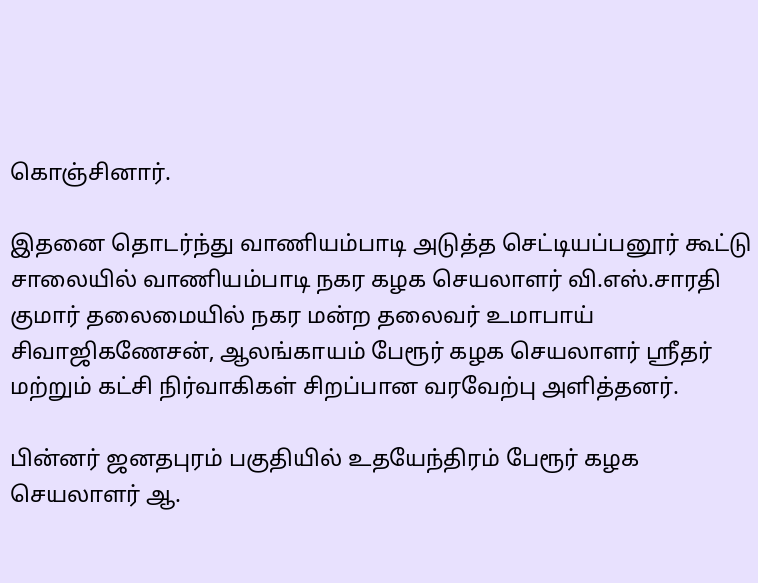கொஞ்சினார்.

இதனை தொடர்ந்து வாணியம்பாடி அடுத்த செட்டியப்பனூர் கூட்டு சாலையில் வாணியம்பாடி நகர கழக செயலாளர் வி.எஸ்.சாரதி குமார் தலைமையில் நகர மன்ற தலைவர் உமாபாய் சிவாஜிகணேசன், ஆலங்காயம் பேரூர் கழக செயலாளர் ஸ்ரீதர் மற்றும் கட்சி நிர்வாகிகள் சிறப்பான வரவேற்பு அளித்தனர்.

பின்னர் ஜனதபுரம் பகுதியில் உதயேந்திரம் பேரூர் கழக செயலாளர் ஆ.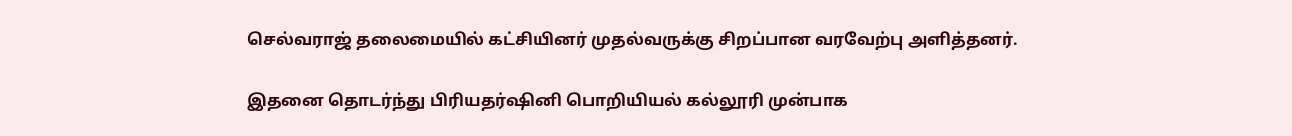செல்வராஜ் தலைமையில் கட்சியினர் முதல்வருக்கு சிறப்பான வரவேற்பு அளித்தனர்.

இதனை தொடர்ந்து பிரியதர்ஷினி பொறியியல் கல்லூரி முன்பாக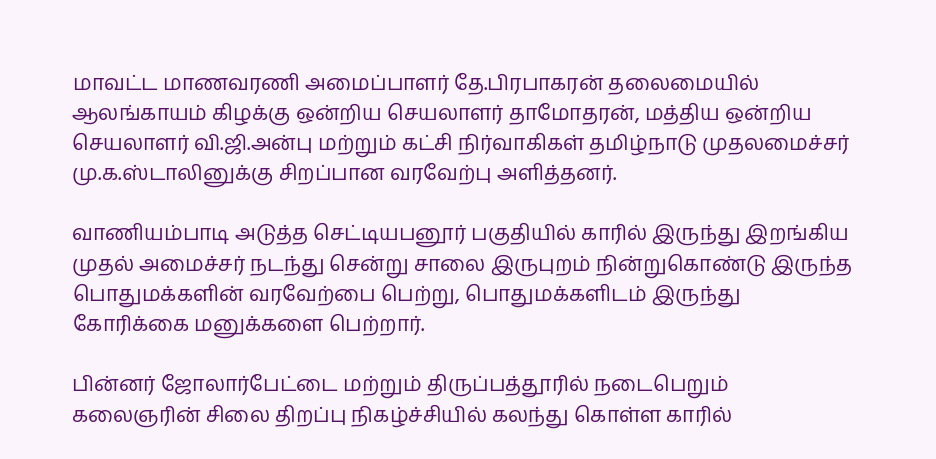மாவட்ட மாணவரணி அமைப்பாளர் தே.பிரபாகரன் தலைமையில் ஆலங்காயம் கிழக்கு ஒன்றிய செயலாளர் தாமோதரன், மத்திய ஒன்றிய செயலாளர் வி.ஜி.அன்பு மற்றும் கட்சி நிர்வாகிகள் தமிழ்நாடு முதலமைச்சர் மு.க.ஸ்டாலினுக்கு சிறப்பான வரவேற்பு அளித்தனர்.

வாணியம்பாடி அடுத்த செட்டியபனூர் பகுதியில் காரில் இருந்து இறங்கிய முதல் அமைச்சர் நடந்து சென்று சாலை இருபுறம் நின்றுகொண்டு இருந்த பொதுமக்களின் வரவேற்பை பெற்று, பொதுமக்களிடம் இருந்து கோரிக்கை மனுக்களை பெற்றார்.

பின்னர் ஜோலார்பேட்டை மற்றும் திருப்பத்தூரில் நடைபெறும் கலைஞரின் சிலை திறப்பு நிகழ்ச்சியில் கலந்து கொள்ள காரில்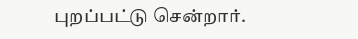புறப்பட்டு சென்றார்.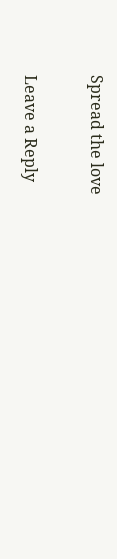Spread the love

Leave a Reply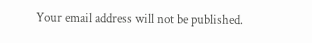Your email address will not be published.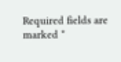Required fields are marked *